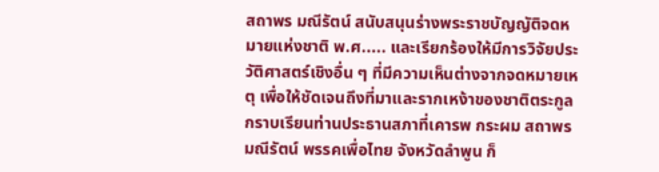สถาพร มณีรัตน์ สนับสนุนร่างพระราชบัญญัติจดหมายแห่งชาติ พ.ศ..... และเรียกร้องให้มีการวิจัยประวัติศาสตร์เชิงอื่น ๆ ที่มีความเห็นต่างจากจดหมายเหตุ เพื่อให้ชัดเจนถึงที่มาและรากเหง้าของชาติตระกูล
กราบเรียนท่านประธานสภาที่เคารพ กระผม สถาพร มณีรัตน์ พรรคเพื่อไทย จังหวัดลําพูน ก็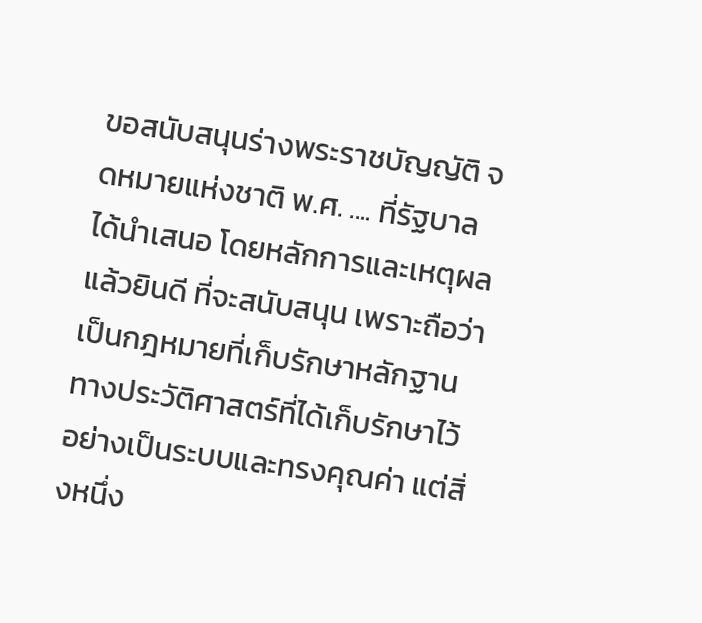ขอสนับสนุนร่างพระราชบัญญัติ จดหมายแห่งชาติ พ.ศ. .... ที่รัฐบาลได้นําเสนอ โดยหลักการและเหตุผลแล้วยินดี ที่จะสนับสนุน เพราะถือว่าเป็นกฎหมายที่เก็บรักษาหลักฐานทางประวัติศาสตร์ที่ได้เก็บรักษาไว้ อย่างเป็นระบบและทรงคุณค่า แต่สิ่งหนึ่ง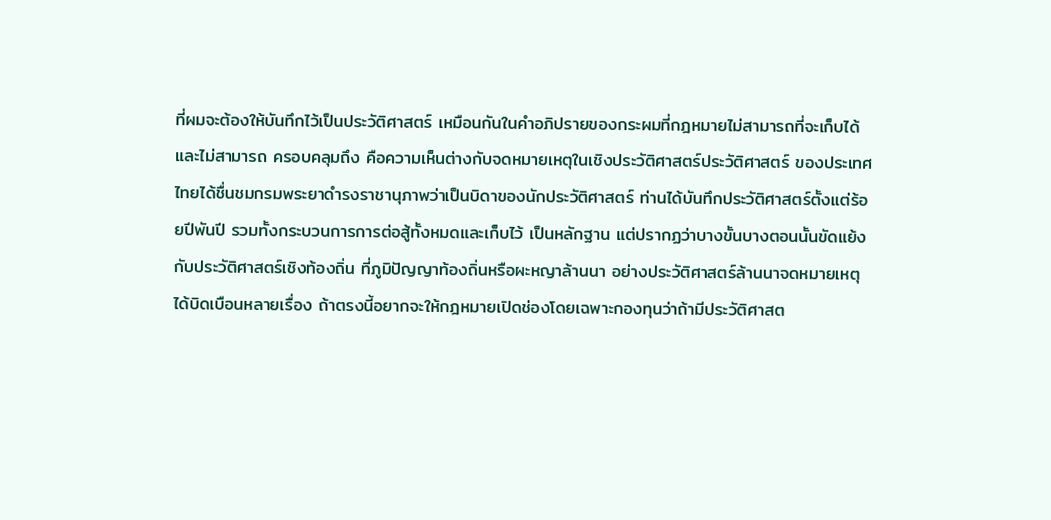ที่ผมจะต้องให้บันทึกไว้เป็นประวัติศาสตร์ เหมือนกันในคําอภิปรายของกระผมที่กฎหมายไม่สามารถที่จะเก็บได้ และไม่สามารถ ครอบคลุมถึง คือความเห็นต่างกับจดหมายเหตุในเชิงประวัติศาสตร์ประวัติศาสตร์ ของประเทศไทยได้ชื่นชมกรมพระยาดํารงราชานุภาพว่าเป็นบิดาของนักประวัติศาสตร์ ท่านได้บันทึกประวัติศาสตร์ตั้งแต่ร้อยปีพันปี รวมทั้งกระบวนการการต่อสู้ทั้งหมดและเก็บไว้ เป็นหลักฐาน แต่ปรากฏว่าบางขั้นบางตอนนั้นขัดแย้งกับประวัติศาสตร์เชิงท้องถิ่น ที่ภูมิปัญญาท้องถิ่นหรือผะหญาล้านนา อย่างประวัติศาสตร์ล้านนาจดหมายเหตุ ได้บิดเบือนหลายเรื่อง ถ้าตรงนี้อยากจะให้กฎหมายเปิดช่องโดยเฉพาะกองทุนว่าถ้ามีประวัติศาสต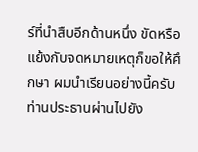ร์ที่นําสืบอีกด้านหนึ่ง ขัดหรือแย้งกับจดหมายเหตุก็ขอให้ศึกษา ผมนําเรียนอย่างนี้ครับท่านประธานผ่านไปยัง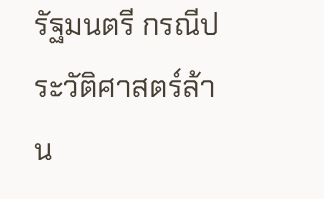รัฐมนตรี กรณีประวัติศาสตร์ล้าน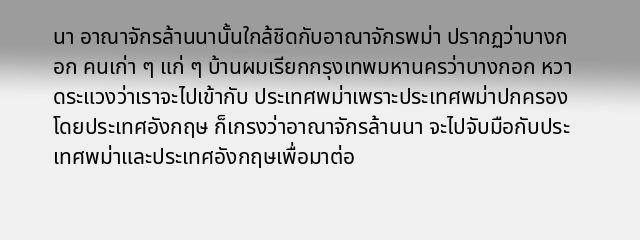นา อาณาจักรล้านนานั้นใกล้ชิดกับอาณาจักรพม่า ปรากฏว่าบางกอก คนเก่า ๆ แก่ ๆ บ้านผมเรียกกรุงเทพมหานครว่าบางกอก หวาดระแวงว่าเราจะไปเข้ากับ ประเทศพม่าเพราะประเทศพม่าปกครองโดยประเทศอังกฤษ ก็เกรงว่าอาณาจักรล้านนา จะไปจับมือกับประเทศพม่าและประเทศอังกฤษเพื่อมาต่อ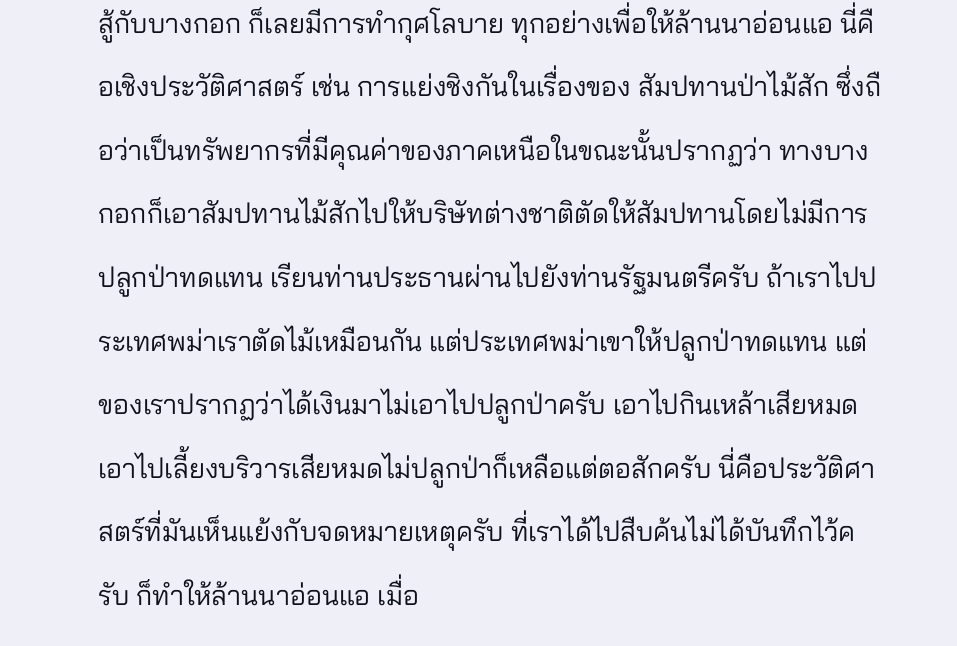สู้กับบางกอก ก็เลยมีการทํากุศโลบาย ทุกอย่างเพื่อให้ล้านนาอ่อนแอ นี่คือเชิงประวัติศาสตร์ เช่น การแย่งชิงกันในเรื่องของ สัมปทานป่าไม้สัก ซึ่งถือว่าเป็นทรัพยากรที่มีคุณค่าของภาคเหนือในขณะนั้นปรากฏว่า ทางบางกอกก็เอาสัมปทานไม้สักไปให้บริษัทต่างชาติตัดให้สัมปทานโดยไม่มีการปลูกป่าทดแทน เรียนท่านประธานผ่านไปยังท่านรัฐมนตรีครับ ถ้าเราไปประเทศพม่าเราตัดไม้เหมือนกัน แต่ประเทศพม่าเขาให้ปลูกป่าทดแทน แต่ของเราปรากฏว่าได้เงินมาไม่เอาไปปลูกป่าครับ เอาไปกินเหล้าเสียหมด เอาไปเลี้ยงบริวารเสียหมดไม่ปลูกป่าก็เหลือแต่ตอสักครับ นี่คือประวัติศาสตร์ที่มันเห็นแย้งกับจดหมายเหตุครับ ที่เราได้ไปสืบค้นไม่ได้บันทึกไว้ครับ ก็ทําให้ล้านนาอ่อนแอ เมื่อ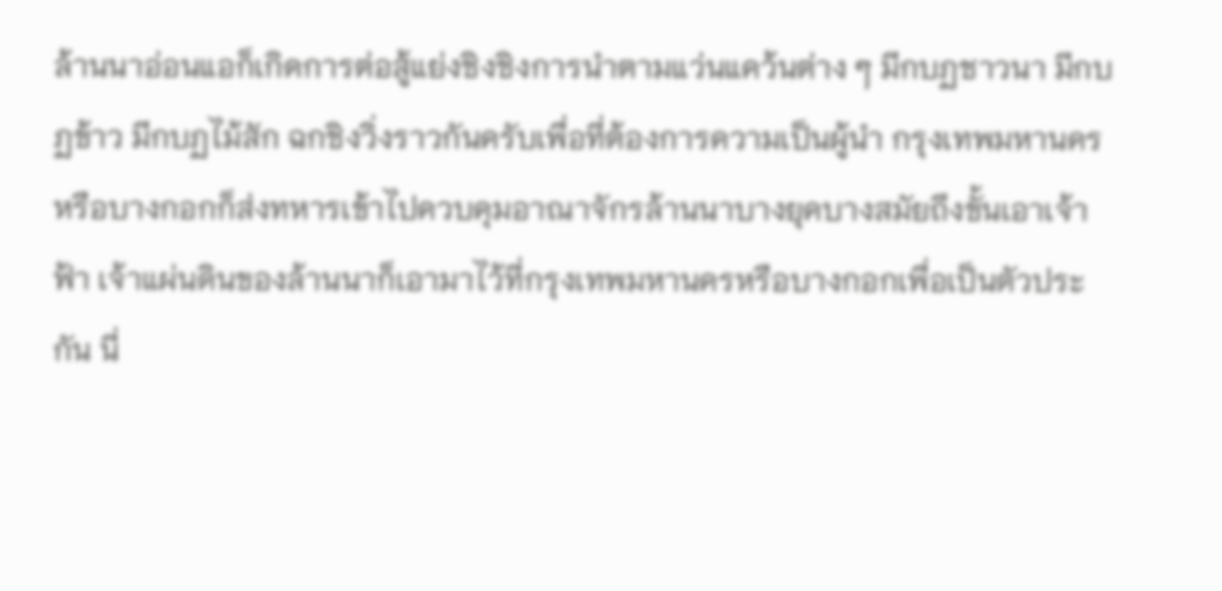ล้านนาอ่อนแอก็เกิดการต่อสู้แย่งชิงชิงการนําตามแว่นแคว้นต่าง ๆ มีกบฏชาวนา มีกบฏข้าว มีกบฏไม้สัก ฉกชิงวิ่งราวกันครับเพื่อที่ต้องการความเป็นผู้นํา กรุงเทพมหานครหรือบางกอกก็ส่งทหารเข้าไปควบคุมอาณาจักรล้านนาบางยุคบางสมัยถึงขั้นเอาเจ้าฟ้า เจ้าแผ่นดินของล้านนาก็เอามาไว้ที่กรุงเทพมหานครหรือบางกอกเพื่อเป็นตัวประกัน นี่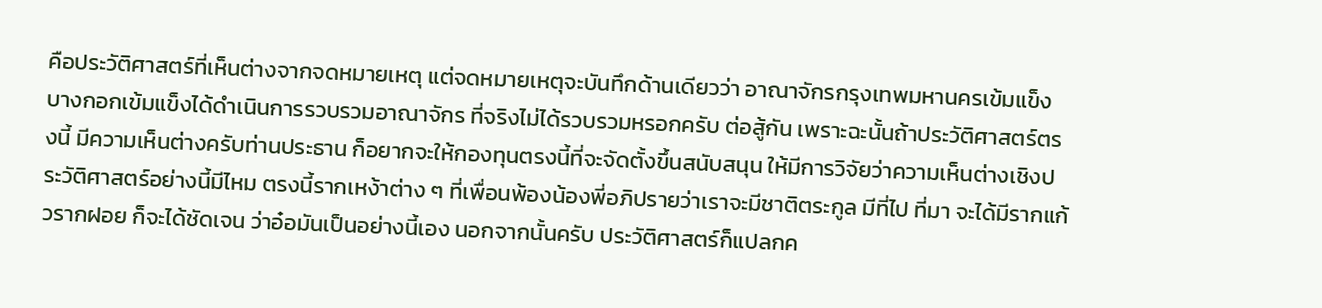คือประวัติศาสตร์ที่เห็นต่างจากจดหมายเหตุ แต่จดหมายเหตุจะบันทึกด้านเดียวว่า อาณาจักรกรุงเทพมหานครเข้มแข็ง บางกอกเข้มแข็งได้ดําเนินการรวบรวมอาณาจักร ที่จริงไม่ได้รวบรวมหรอกครับ ต่อสู้กัน เพราะฉะนั้นถ้าประวัติศาสตร์ตรงนี้ มีความเห็นต่างครับท่านประธาน ก็อยากจะให้กองทุนตรงนี้ที่จะจัดตั้งขึ้นสนับสนุน ให้มีการวิจัยว่าความเห็นต่างเชิงประวัติศาสตร์อย่างนี้มีไหม ตรงนี้รากเหง้าต่าง ๆ ที่เพื่อนพ้องน้องพี่อภิปรายว่าเราจะมีชาติตระกูล มีที่ไป ที่มา จะได้มีรากแก้วรากฝอย ก็จะได้ชัดเจน ว่าอ๋อมันเป็นอย่างนี้เอง นอกจากนั้นครับ ประวัติศาสตร์ก็แปลกค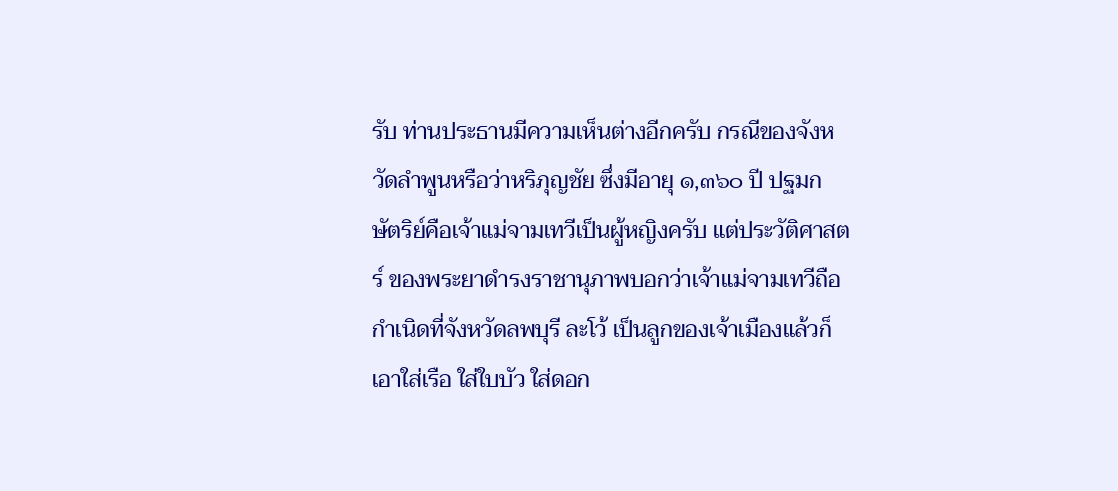รับ ท่านประธานมีความเห็นต่างอีกครับ กรณีของจังหวัดลําพูนหรือว่าหริภุญชัย ซึ่งมีอายุ ๑,๓๖๐ ปี ปฐมกษัตริย์คือเจ้าแม่จามเทวีเป็นผู้หญิงครับ แต่ประวัติศาสตร์ ของพระยาดํารงราชานุภาพบอกว่าเจ้าแม่จามเทวีถือกําเนิดที่จังหวัดลพบุรี ละโว้ เป็นลูกของเจ้าเมืองแล้วก็เอาใส่เรือ ใส่ใบบัว ใส่ดอก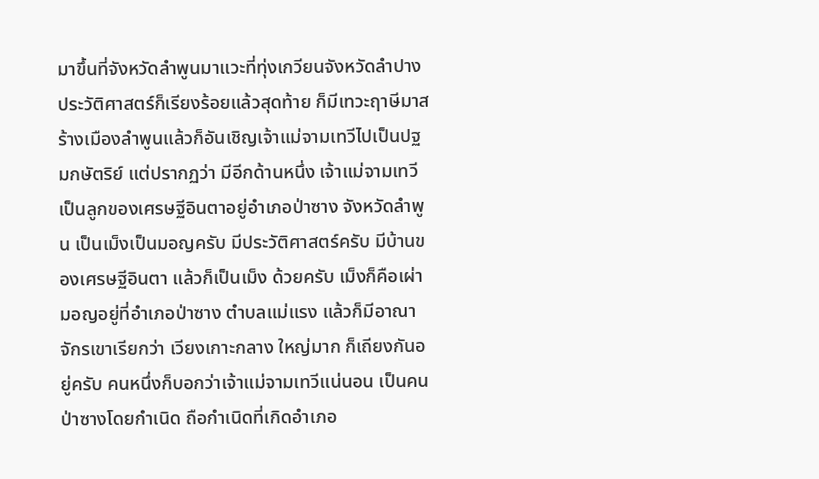มาขึ้นที่จังหวัดลําพูนมาแวะที่ทุ่งเกวียนจังหวัดลําปาง ประวัติศาสตร์ก็เรียงร้อยแล้วสุดท้าย ก็มีเทวะฤาษีมาสร้างเมืองลําพูนแล้วก็อันเชิญเจ้าแม่จามเทวีไปเป็นปฐมกษัตริย์ แต่ปรากฏว่า มีอีกด้านหนึ่ง เจ้าแม่จามเทวีเป็นลูกของเศรษฐีอินตาอยู่อําเภอป่าซาง จังหวัดลําพูน เป็นเม็งเป็นมอญครับ มีประวัติศาสตร์ครับ มีบ้านของเศรษฐีอินตา แล้วก็เป็นเม็ง ด้วยครับ เม็งก็คือเผ่ามอญอยู่ที่อําเภอป่าซาง ตําบลแม่แรง แล้วก็มีอาณาจักรเขาเรียกว่า เวียงเกาะกลาง ใหญ่มาก ก็เถียงกันอยู่ครับ คนหนึ่งก็บอกว่าเจ้าแม่จามเทวีแน่นอน เป็นคนป่าซางโดยกําเนิด ถือกําเนิดที่เกิดอําเภอ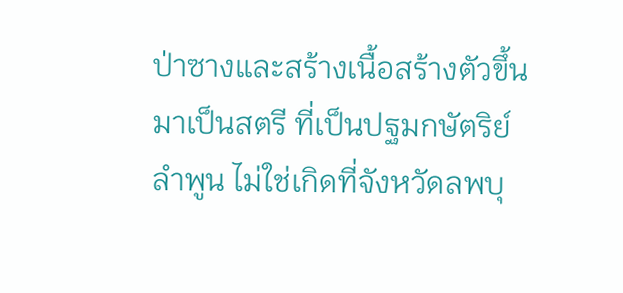ป่าซางและสร้างเนื้อสร้างตัวขึ้นมาเป็นสตรี ที่เป็นปฐมกษัตริย์ลําพูน ไม่ใช่เกิดที่จังหวัดลพบุ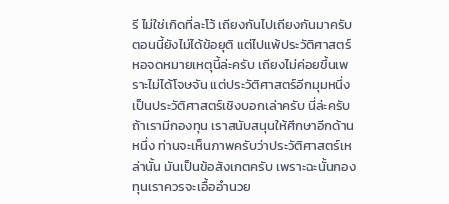รี ไม่ใช่เกิดที่ละโว้ เถียงกันไปเถียงกันมาครับ ตอนนี้ยังไม่ได้ข้อยุติ แต่ไปแพ้ประวัติศาสตร์หอจดหมายเหตุนี้ล่ะครับ เถียงไม่ค่อยขึ้นเพราะไม่ได้โจษจัน แต่ประวัติศาสตร์อีกมุมหนึ่งเป็นประวัติศาสตร์เชิงบอกเล่าครับ นี่ล่ะครับ ถ้าเรามีกองทุน เราสนับสนุนให้ศึกษาอีกด้านหนึ่ง ท่านจะเห็นภาพครับว่าประวัติศาสตร์เหล่านั้น มันเป็นข้อสังเกตครับ เพราะฉะนั้นกองทุนเราควรจะเอื้ออํานวย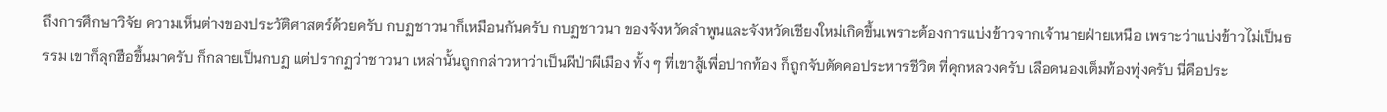ถึงการศึกษาวิจัย ความเห็นต่างของประวัติศาสตร์ด้วยครับ กบฏชาวนาก็เหมือนกันครับ กบฏชาวนา ของจังหวัดลําพูนและจังหวัดเชียงใหม่เกิดขึ้นเพราะต้องการแบ่งข้าวจากเจ้านายฝ่ายเหนือ เพราะว่าแบ่งข้าวไม่เป็นธรรม เขาก็ลุกฮือขึ้นมาครับ ก็กลายเป็นกบฏ แต่ปรากฏว่าชาวนา เหล่านั้นถูกกล่าวหาว่าเป็นผีป่าผีเมือง ทั้ง ๆ ที่เขาสู้เพื่อปากท้อง ก็ถูกจับตัดคอประหารชีวิต ที่คุกหลวงครับ เลือดนองเต็มท้องทุ่งครับ นี่คือประ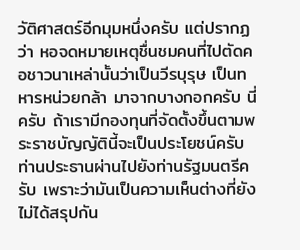วัติศาสตร์อีกมุมหนึ่งครับ แต่ปรากฏว่า หอจดหมายเหตุชื่นชมคนที่ไปตัดคอชาวนาเหล่านั้นว่าเป็นวีรบุรุษ เป็นทหารหน่วยกล้า มาจากบางกอกครับ นี่ครับ ถ้าเรามีกองทุนที่จัดตั้งขึ้นตามพระราชบัญญัตินี้จะเป็นประโยชน์ครับ ท่านประธานผ่านไปยังท่านรัฐมนตรีครับ เพราะว่ามันเป็นความเห็นต่างที่ยังไม่ได้สรุปกัน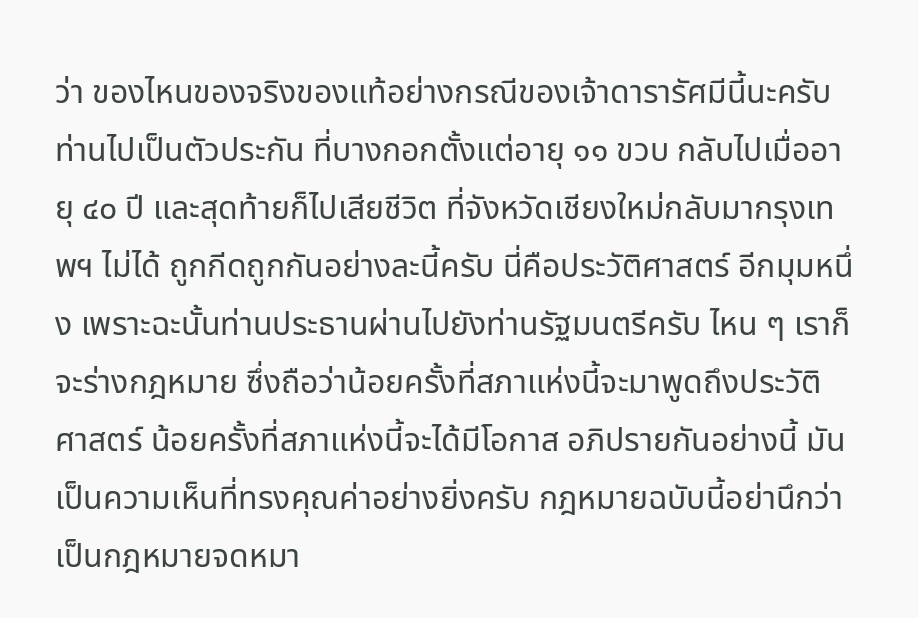ว่า ของไหนของจริงของแท้อย่างกรณีของเจ้าดารารัศมีนี้นะครับ ท่านไปเป็นตัวประกัน ที่บางกอกตั้งแต่อายุ ๑๑ ขวบ กลับไปเมื่ออายุ ๔๐ ปี และสุดท้ายก็ไปเสียชีวิต ที่จังหวัดเชียงใหม่กลับมากรุงเทพฯ ไม่ได้ ถูกกีดถูกกันอย่างละนี้ครับ นี่คือประวัติศาสตร์ อีกมุมหนึ่ง เพราะฉะนั้นท่านประธานผ่านไปยังท่านรัฐมนตรีครับ ไหน ๆ เราก็จะร่างกฎหมาย ซึ่งถือว่าน้อยครั้งที่สภาแห่งนี้จะมาพูดถึงประวัติศาสตร์ น้อยครั้งที่สภาแห่งนี้จะได้มีโอกาส อภิปรายกันอย่างนี้ มันเป็นความเห็นที่ทรงคุณค่าอย่างยิ่งครับ กฎหมายฉบับนี้อย่านึกว่า เป็นกฎหมายจดหมา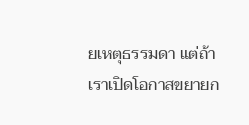ยเหตุธรรมดา แต่ถ้าเราเปิดโอกาสขยายก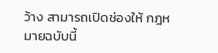ว้าง สามารถเปิดช่องให้ กฎหมายฉบับนี้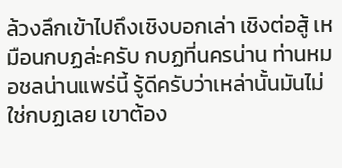ล้วงลึกเข้าไปถึงเชิงบอกเล่า เชิงต่อสู้ เหมือนกบฏล่ะครับ กบฏที่นครน่าน ท่านหมอชลน่านแพร่นี้ รู้ดีครับว่าเหล่านั้นมันไม่ใช่กบฏเลย เขาต้อง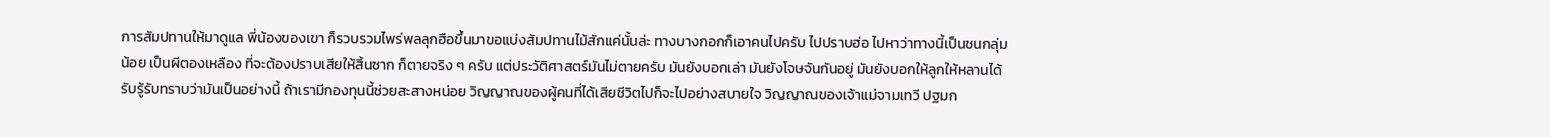การสัมปทานให้มาดูแล พี่น้องของเขา ก็รวบรวมไพร่พลลุกฮือขึ้นมาขอแบ่งสัมปทานไม้สักแค่นั้นล่ะ ทางบางกอกก็เอาคนไปครับ ไปปราบฮ่อ ไปหาว่าทางนี้เป็นชนกลุ่มน้อย เป็นผีตองเหลือง ที่จะต้องปราบเสียให้สิ้นซาก ก็ตายจริง ๆ ครับ แต่ประวัติศาสตร์มันไม่ตายครับ มันยังบอกเล่า มันยังโจษจันกันอยู่ มันยังบอกให้ลูกให้หลานได้รับรู้รับทราบว่ามันเป็นอย่างนี้ ถ้าเรามีกองทุนนี้ช่วยสะสางหน่อย วิญญาณของผู้คนที่ได้เสียชีวิตไปก็จะไปอย่างสบายใจ วิญญาณของเจ้าแม่จามเทวี ปฐมก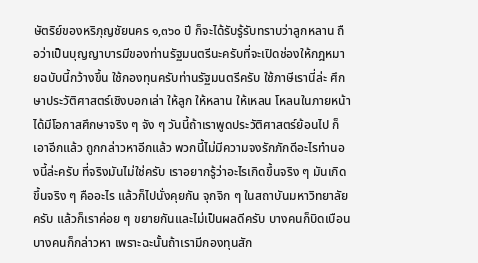ษัตริย์ของหริภุญชัยนคร ๑,๓๖๐ ปี ก็จะได้รับรู้รับทราบว่าลูกหลาน ถือว่าเป็นบุญญาบารมีของท่านรัฐมนตรีนะครับที่จะเปิดช่องให้กฎหมายฉบับนี้กว้างขึ้น ใช้กองทุนครับท่านรัฐมนตรีครับ ใช้ภาษีเรานี่ล่ะ ศึกษาประวัติศาสตร์เชิงบอกเล่า ให้ลูก ให้หลาน ให้เหลน โหลนในภายหน้าได้มีโอกาสศึกษาจริง ๆ จัง ๆ วันนี้ถ้าเราพูดประวัติศาสตร์ย้อนไป ก็เอาอีกแล้ว ถูกกล่าวหาอีกแล้ว พวกนี้ไม่มีความจงรักภักดีอะไรทํานองนี้ล่ะครับ ที่จริงมันไม่ใช่ครับ เราอยากรู้ว่าอะไรเกิดขึ้นจริง ๆ มันเกิดขึ้นจริง ๆ คืออะไร แล้วก็ไปนั่งคุยกัน จุกจิก ๆ ในสถาบันมหาวิทยาลัยครับ แล้วก็เราค่อย ๆ ขยายกันและไม่เป็นผลดีครับ บางคนก็บิดเบือน บางคนก็กล่าวหา เพราะฉะนั้นถ้าเรามีกองทุนสัก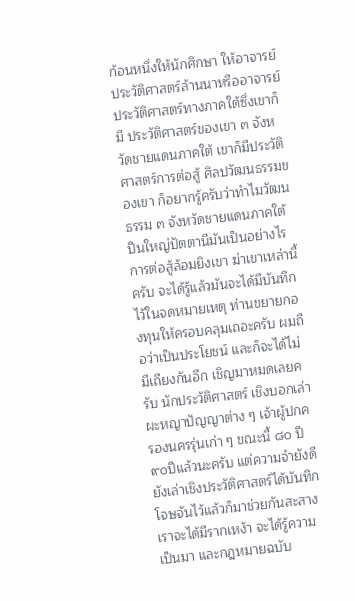ก้อนหนึ่งให้นักศึกษา ให้อาจารย์ประวัติศาสตร์ล้านนาหรืออาจารย์ประวัติศาสตร์ทางภาคใต้ซึ่งเขาก็มี ประวัติศาสตร์ของเขา ๓ จังหวัดชายแดนภาคใต้ เขาก็มีประวัติศาสตร์การต่อสู้ ศิลปวัฒนธรรมของเขา ก็อยากรู้ครับว่าทําไมวัฒนธรรม ๓ จังหวัดชายแดนภาคใต้ ปืนใหญ่ปัตตานีมันเป็นอย่างไร การต่อสู้ล้อมยิงเขา ฆ่าเขาเหล่านี้ครับ จะได้รู้แล้วมันจะได้มีบันทึกไว้ในจดหมายเหตุ ท่านขยายกองทุนให้ครอบคลุมเถอะครับ ผมถือว่าเป็นประโยชน์ และก็จะได้ไม่มีเถียงกันอีก เชิญมาหมดเลยครับ นักประวัติศาสตร์ เชิงบอกเล่าผะหญาปัญญาต่าง ๆ เจ้าผู้ปกครองนครรุ่นเก่า ๆ ขณะนี้ ๘๐ ปี ๙๐ปีแล้วนะครับ แต่ความจํายังดี ยังเล่าเชิงประวัติศาสตร์ได้บันทึกโจษจันไว้แล้วก็มาช่วยกันสะสาง เราจะได้มีรากเหง้า จะได้รู้ความเป็นมา และกฎหมายฉบับ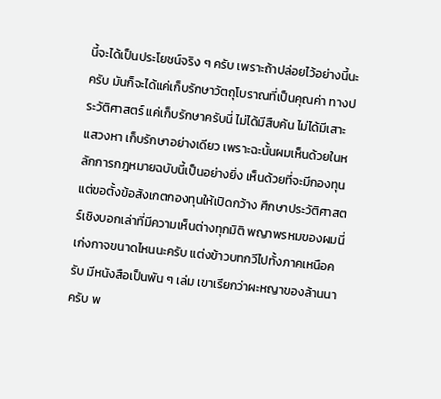นี้จะได้เป็นประโยชน์จริง ๆ ครับ เพราะถ้าปล่อยไว้อย่างนี้นะครับ มันก็จะได้แค่เก็บรักษาวัตถุโบราณที่เป็นคุณค่า ทางประวัติศาสตร์ แค่เก็บรักษาครับนี่ ไม่ได้มีสืบค้น ไม่ได้มีเสาะแสวงหา เก็บรักษาอย่างเดียว เพราะฉะนั้นผมเห็นด้วยในหลักการกฎหมายฉบับนี้เป็นอย่างยิ่ง เห็นด้วยที่จะมีกองทุน แต่ขอตั้งข้อสังเกตกองทุนให้เปิดกว้าง ศึกษาประวัติศาสตร์เชิงบอกเล่าที่มีความเห็นต่างทุกมิติ พญาพรหมของผมนี่เก่งกาจขนาดไหนนะครับ แต่งข้าวบทกวีไปทั้งภาคเหนือครับ มีหนังสือเป็นพัน ๆ เล่ม เขาเรียกว่าผะหญาของล้านนาครับ พ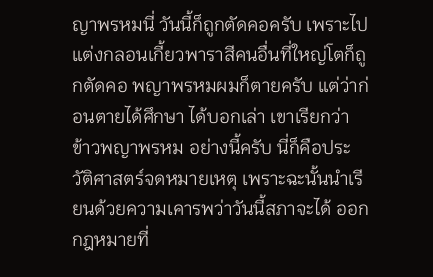ญาพรหมนี่ วันนี้ก็ถูกตัดคอครับ เพราะไปแต่งกลอนเกี้ยวพาราสีคนอื่นที่ใหญ่โตก็ถูกตัดคอ พญาพรหมผมก็ตายครับ แต่ว่าก่อนตายได้ศึกษา ได้บอกเล่า เขาเรียกว่า ข้าวพญาพรหม อย่างนี้ครับ นี่ก็คือประวัติศาสตร์จดหมายเหตุ เพราะฉะนั้นนําเรียนด้วยความเคารพว่าวันนี้สภาจะได้ ออกกฎหมายที่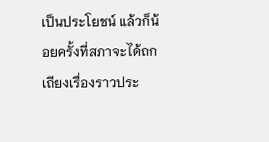เป็นประโยชน์ แล้วก็น้อยครั้งที่สภาจะได้ถกเถียงเรื่องราวประ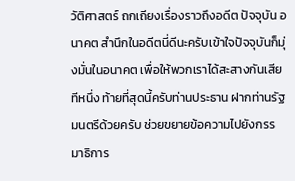วัติศาสตร์ ถกเถียงเรื่องราวถึงอดีต ปัจจุบัน อนาคต สํานึกในอดีตนี่ดีนะครับเข้าใจปัจจุบันก็มุ่งมั่นในอนาคต เพื่อให้พวกเราได้สะสางกันเสียทีหนึ่ง ท้ายที่สุดนี้ครับท่านประธาน ฝากท่านรัฐมนตรีด้วยครับ ช่วยขยายข้อความไปยังกรรมาธิการ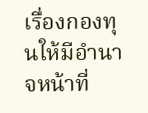เรื่องกองทุนให้มีอํานาจหน้าที่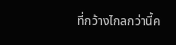ที่กว้างไกลกว่านี้ค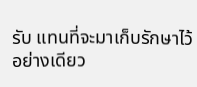รับ แทนที่จะมาเก็บรักษาไว้อย่างเดียว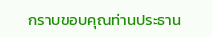กราบขอบคุณท่านประธาน